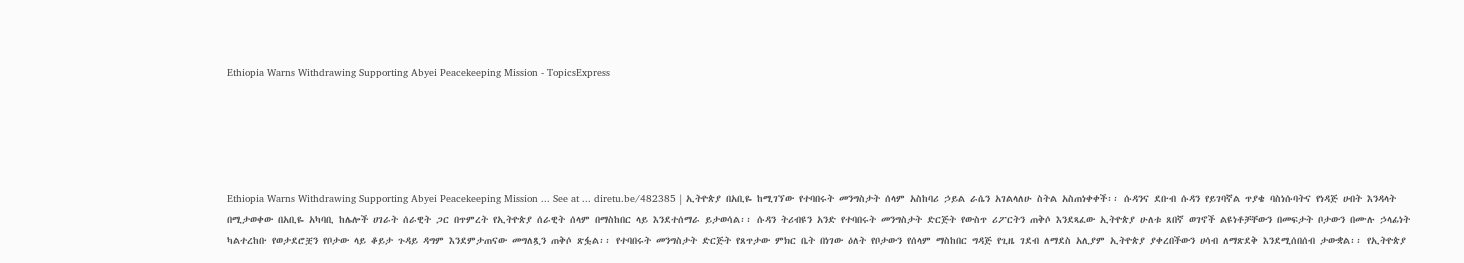Ethiopia Warns Withdrawing Supporting Abyei Peacekeeping Mission - TopicsExpress





Ethiopia Warns Withdrawing Supporting Abyei Peacekeeping Mission ... See at ... diretu.be/482385 | ኢትዮጵያ በአቢዬ ከሚገኘው የተባበሩት መንግስታት ሰላም አስከባሪ ኃይል ራሴን አገልላለሁ ስትል አስጠነቀቀች፡፡ ሱዳንና ደቡብ ሱዳን የይገባኛል ጥያቄ ባስነሱባትና የነዳጅ ሀብት እንዳላት በሚታወቀው በአቢዬ አካባቢ ከሌሎች ሀገራት ሰራዊት ጋር በጥምረት የኢትዮጵያ ሰራዊት ሰላም በማስከበር ላይ እንደተሰማራ ይታወሳል፡፡ ሱዳን ትሪብዩን አንድ የተባበሩት መንግስታት ድርጅት የውስጥ ሪፖርትን ጠቅሶ እንደጻፈው ኢትዮጵያ ሁለቱ ጸበኛ ወገኖች ልዩነቶቻቸውን በመፍታት ቦታውን በሙሉ ኃላፊነት ካልተረከቡ የወታደሮቿን የቦታው ላይ ቆይታ ጉዳይ ዳግም እንደምታጠናው መግለጿን ጠቅሶ ጽፏል፡፡ የተባበሩት መንግስታት ድርጅት የጸጥታው ምክር ቤት በነገው ዕለት የቦታውን የሰላም ማስከበር ግዳጅ የጊዜ ገደብ ለማደስ አሊያም ኢትዮጵያ ያቀረበችውን ሀሳብ ለማጽደቅ እንደሚሰበሰብ ታውቋል፡፡ የኢትዮጵያ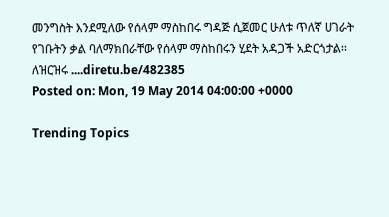መንግስት እንደሚለው የሰላም ማስከበሩ ግዳጅ ሲጀመር ሁለቱ ጥለኛ ሀገራት የገቡትን ቃል ባለማክበራቸው የሰላም ማስከበሩን ሂደት አዳጋች አድርጎታል፡፡ ለዝርዝሩ ....diretu.be/482385
Posted on: Mon, 19 May 2014 04:00:00 +0000

Trending Topics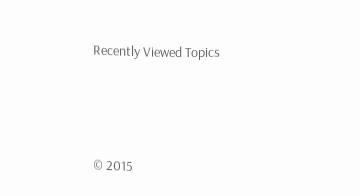Recently Viewed Topics




© 2015